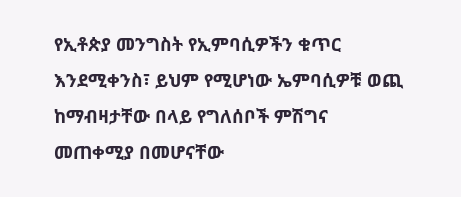የኢቶጵያ መንግስት የኢምባሲዎችን ቁጥር እንደሚቀንስ፣ ይህም የሚሆነው ኤምባሲዎቹ ወጪ ከማብዛታቸው በላይ የግለሰቦች ምሽግና መጠቀሚያ በመሆናቸው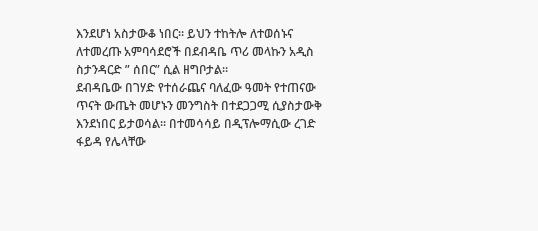እንደሆነ አስታውቆ ነበር። ይህን ተከትሎ ለተወሰኑና ለተመረጡ አምባሳደሮች በደብዳቤ ጥሪ መላኩን አዲስ ስታንዳርድ ” ሰበር” ሲል ዘግቦታል።
ደብዳቤው በገሃድ የተሰራጨና ባለፈው ዓመት የተጠናው ጥናት ውጤት መሆኑን መንግስት በተደጋጋሚ ሲያስታውቅ እንደነበር ይታወሳል። በተመሳሳይ በዲፕሎማሲው ረገድ ፋይዳ የሌላቸው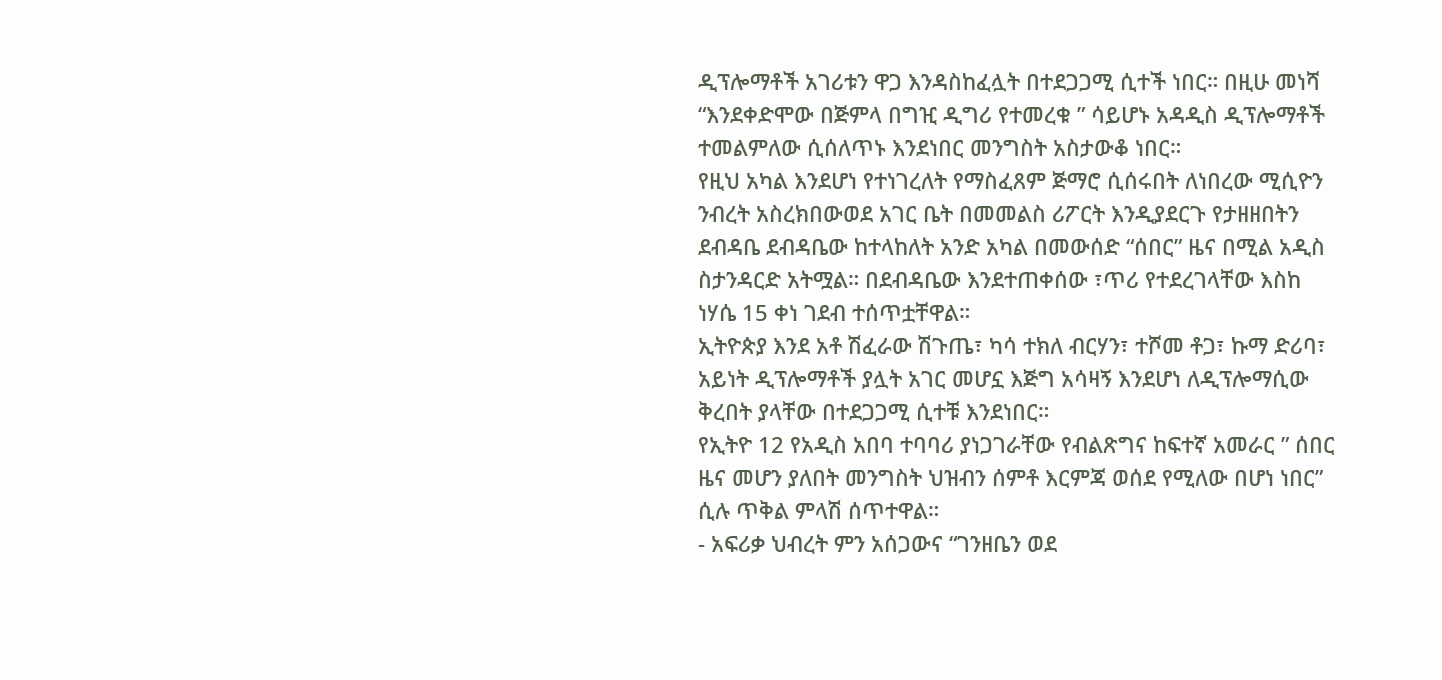ዲፕሎማቶች አገሪቱን ዋጋ እንዳስከፈሏት በተደጋጋሚ ሲተች ነበር። በዚሁ መነሻ “እንደቀድሞው በጅምላ በግዢ ዲግሪ የተመረቁ ” ሳይሆኑ አዳዲስ ዲፕሎማቶች ተመልምለው ሲሰለጥኑ እንደነበር መንግስት አስታውቆ ነበር።
የዚህ አካል እንደሆነ የተነገረለት የማስፈጸም ጅማሮ ሲሰሩበት ለነበረው ሚሲዮን ንብረት አስረክበውወደ አገር ቤት በመመልስ ሪፖርት እንዲያደርጉ የታዘዘበትን ደብዳቤ ደብዳቤው ከተላከለት አንድ አካል በመውሰድ “ሰበር” ዜና በሚል አዲስ ስታንዳርድ አትሟል። በደብዳቤው እንደተጠቀሰው ፣ጥሪ የተደረገላቸው እስከ ነሃሴ 15 ቀነ ገደብ ተሰጥቷቸዋል።
ኢትዮጵያ እንደ አቶ ሽፈራው ሽጉጤ፣ ካሳ ተክለ ብርሃን፣ ተሾመ ቶጋ፣ ኩማ ድሪባ፣ አይነት ዲፕሎማቶች ያሏት አገር መሆኗ እጅግ አሳዛኝ እንደሆነ ለዲፕሎማሲው ቅረበት ያላቸው በተደጋጋሚ ሲተቹ እንደነበር።
የኢትዮ 12 የአዲስ አበባ ተባባሪ ያነጋገራቸው የብልጽግና ከፍተኛ አመራር ” ሰበር ዜና መሆን ያለበት መንግስት ህዝብን ሰምቶ እርምጃ ወሰደ የሚለው በሆነ ነበር” ሲሉ ጥቅል ምላሽ ሰጥተዋል።
- አፍሪቃ ህብረት ምን አሰጋውና “ገንዘቤን ወደ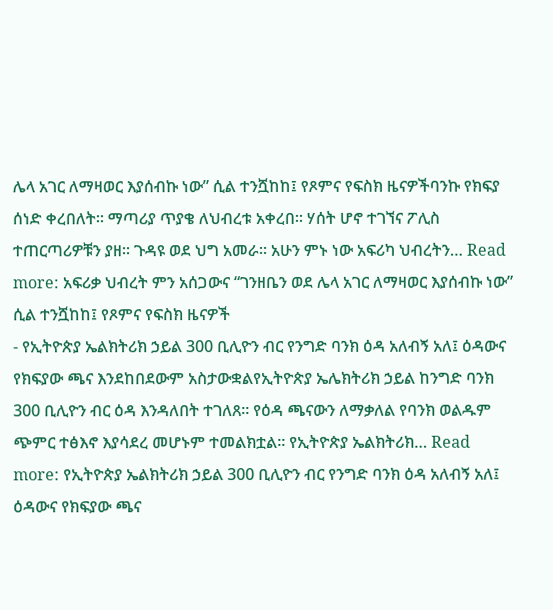ሌላ አገር ለማዛወር እያሰብኩ ነው” ሲል ተንሿከከ፤ የጾምና የፍስክ ዜናዎችባንኩ የክፍያ ሰነድ ቀረበለት። ማጣሪያ ጥያቄ ለህብረቱ አቀረበ። ሃሰት ሆኖ ተገኘና ፖሊስ ተጠርጣሪዎቹን ያዘ። ጉዳዩ ወደ ህግ አመራ። አሁን ምኑ ነው አፍሪካ ህብረትን… Read more: አፍሪቃ ህብረት ምን አሰጋውና “ገንዘቤን ወደ ሌላ አገር ለማዛወር እያሰብኩ ነው” ሲል ተንሿከከ፤ የጾምና የፍስክ ዜናዎች
- የኢትዮጵያ ኤልክትሪክ ኃይል 300 ቢሊዮን ብር የንግድ ባንክ ዕዳ አለብኝ አለ፤ ዕዳውና የክፍያው ጫና እንደከበደውም አስታውቋልየኢትዮጵያ ኤሌክትሪክ ኃይል ከንግድ ባንክ 300 ቢሊዮን ብር ዕዳ እንዳለበት ተገለጸ። የዕዳ ጫናውን ለማቃለል የባንክ ወልዱም ጭምር ተፅእኖ እያሳደረ መሆኑም ተመልክቷል። የኢትዮጵያ ኤልክትሪክ… Read more: የኢትዮጵያ ኤልክትሪክ ኃይል 300 ቢሊዮን ብር የንግድ ባንክ ዕዳ አለብኝ አለ፤ ዕዳውና የክፍያው ጫና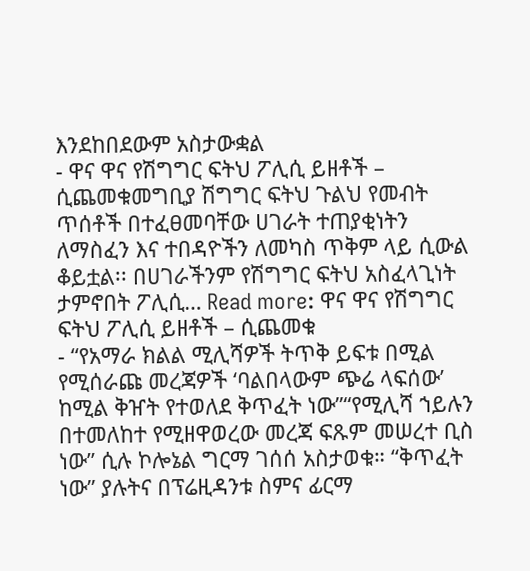እንደከበደውም አስታውቋል
- ዋና ዋና የሽግግር ፍትህ ፖሊሲ ይዘቶች – ሲጨመቁመግቢያ ሽግግር ፍትህ ጉልህ የመብት ጥሰቶች በተፈፀመባቸው ሀገራት ተጠያቂነትን ለማስፈን እና ተበዳዮችን ለመካስ ጥቅም ላይ ሲውል ቆይቷል፡፡ በሀገራችንም የሽግግር ፍትህ አስፈላጊነት ታምኖበት ፖሊሲ… Read more: ዋና ዋና የሽግግር ፍትህ ፖሊሲ ይዘቶች – ሲጨመቁ
- “የአማራ ክልል ሚሊሻዎች ትጥቅ ይፍቱ በሚል የሚሰራጩ መረጃዎች ‘ባልበላውም ጭሬ ላፍሰው’ ከሚል ቅዠት የተወለደ ቅጥፈት ነው”“የሚሊሻ ኀይሉን በተመለከተ የሚዘዋወረው መረጃ ፍጹም መሠረተ ቢስ ነው” ሲሉ ኮሎኔል ግርማ ገሰሰ አስታወቁ። “ቅጥፈት ነው” ያሉትና በፕሬዚዳንቱ ስምና ፊርማ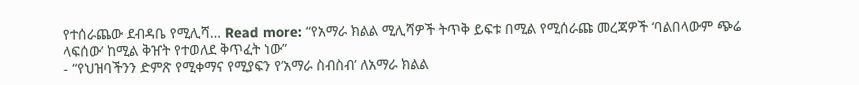የተሰራጨው ደብዳቤ የሚሊሻ… Read more: “የአማራ ክልል ሚሊሻዎች ትጥቅ ይፍቱ በሚል የሚሰራጩ መረጃዎች ‘ባልበላውም ጭሬ ላፍሰው’ ከሚል ቅዠት የተወለደ ቅጥፈት ነው”
- “የህዝባችንን ድምጽ የሚቀማና የሚያፍን የ’አማራ ስብስብ’ ለአማራ ክልል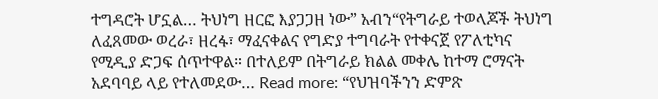ተግዳሮት ሆኗል… ትህነግ ዘርፎ እያጋጋዘ ነው” አብን“የትግራይ ተወላጆች ትህነግ ለፈጸመው ወረራ፣ ዘረፋ፣ ማፈናቀልና የግድያ ተግባራት የተቀናጀ የፖለቲካና የሚዲያ ድጋፍ ሰጥተዋል። በተለይም በትግራይ ክልል መቀሌ ከተማ ሮማናት አደባባይ ላይ የተለመደው… Read more: “የህዝባችንን ድምጽ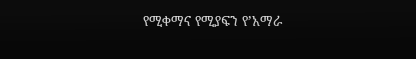የሚቀማና የሚያፍን የ’አማራ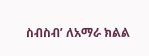ስብስብ’ ለአማራ ክልል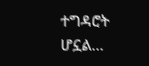ተግዳሮት ሆኗል…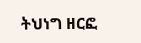ትህነግ ዘርፎ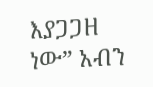እያጋጋዘ ነው” አብን